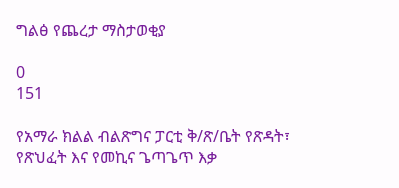ግልፅ የጨረታ ማስታወቂያ

0
151

የአማራ ክልል ብልጽግና ፓርቲ ቅ/ጽ/ቤት የጽዳት፣ የጽህፈት እና የመኪና ጌጣጌጥ እቃ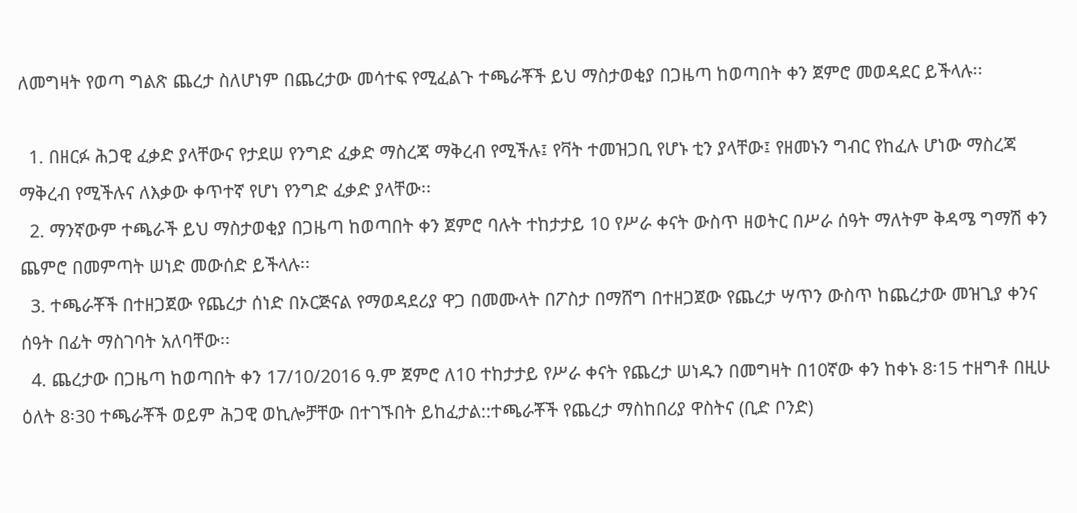ለመግዛት የወጣ ግልጽ ጨረታ ስለሆነም በጨረታው መሳተፍ የሚፈልጉ ተጫራቾች ይህ ማስታወቂያ በጋዜጣ ከወጣበት ቀን ጀምሮ መወዳደር ይችላሉ፡፡

  1. በዘርፉ ሕጋዊ ፈቃድ ያላቸውና የታደሠ የንግድ ፈቃድ ማስረጃ ማቅረብ የሚችሉ፤ የቫት ተመዝጋቢ የሆኑ ቲን ያላቸው፤ የዘመኑን ግብር የከፈሉ ሆነው ማስረጃ ማቅረብ የሚችሉና ለእቃው ቀጥተኛ የሆነ የንግድ ፈቃድ ያላቸው፡፡
  2. ማንኛውም ተጫራች ይህ ማስታወቂያ በጋዜጣ ከወጣበት ቀን ጀምሮ ባሉት ተከታታይ 10 የሥራ ቀናት ውስጥ ዘወትር በሥራ ሰዓት ማለትም ቅዳሜ ግማሽ ቀን ጨምሮ በመምጣት ሠነድ መውሰድ ይችላሉ፡፡
  3. ተጫራቾች በተዘጋጀው የጨረታ ሰነድ በኦርጅናል የማወዳደሪያ ዋጋ በመሙላት በፖስታ በማሸግ በተዘጋጀው የጨረታ ሣጥን ውስጥ ከጨረታው መዝጊያ ቀንና ሰዓት በፊት ማስገባት አለባቸው፡፡
  4. ጨረታው በጋዜጣ ከወጣበት ቀን 17/10/2016 ዓ.ም ጀምሮ ለ10 ተከታታይ የሥራ ቀናት የጨረታ ሠነዱን በመግዛት በ10ኛው ቀን ከቀኑ 8፡15 ተዘግቶ በዚሁ ዕለት 8፡30 ተጫራቾች ወይም ሕጋዊ ወኪሎቻቸው በተገኙበት ይከፈታል::ተጫራቾች የጨረታ ማስከበሪያ ዋስትና (ቢድ ቦንድ)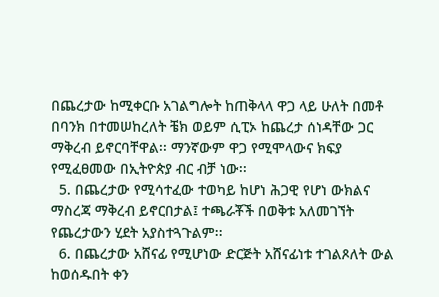በጨረታው ከሚቀርቡ አገልግሎት ከጠቅላላ ዋጋ ላይ ሁለት በመቶ በባንክ በተመሠከረለት ቼክ ወይም ሲፒኦ ከጨረታ ሰነዳቸው ጋር ማቅረብ ይኖርባቸዋል፡፡ ማንኛውም ዋጋ የሚሞላውና ክፍያ የሚፈፀመው በኢትዮጵያ ብር ብቻ ነው፡፡
  5. በጨረታው የሚሳተፈው ተወካይ ከሆነ ሕጋዊ የሆነ ውክልና ማስረጃ ማቅረብ ይኖርበታል፤ ተጫራቾች በወቅቱ አለመገኘት የጨረታውን ሂደት አያስተጓጉልም፡፡
  6. በጨረታው አሸናፊ የሚሆነው ድርጅት አሸናፊነቱ ተገልጾለት ውል ከወሰዱበት ቀን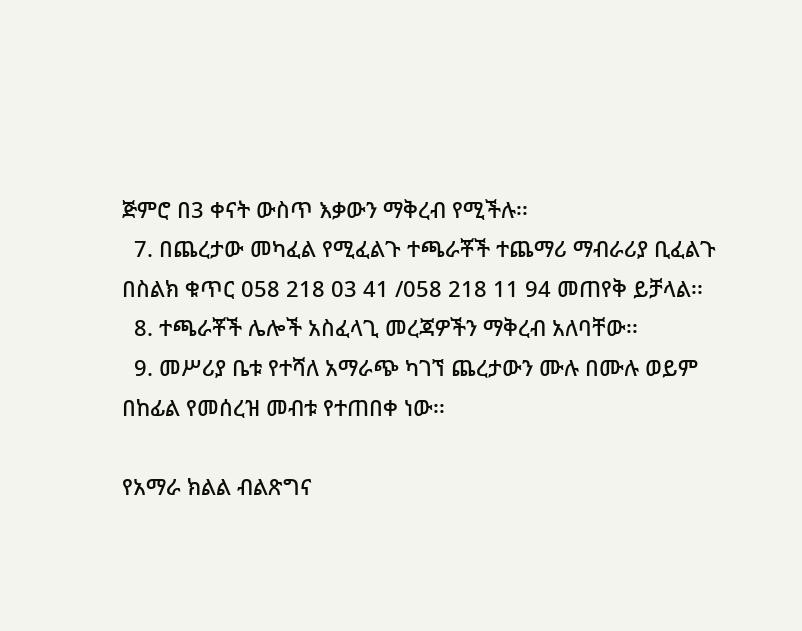ጅምሮ በ3 ቀናት ውስጥ እቃውን ማቅረብ የሚችሉ፡፡
  7. በጨረታው መካፈል የሚፈልጉ ተጫራቾች ተጨማሪ ማብራሪያ ቢፈልጉ በስልክ ቁጥር 058 218 03 41 /058 218 11 94 መጠየቅ ይቻላል፡፡
  8. ተጫራቾች ሌሎች አስፈላጊ መረጃዎችን ማቅረብ አለባቸው፡፡
  9. መሥሪያ ቤቱ የተሻለ አማራጭ ካገኘ ጨረታውን ሙሉ በሙሉ ወይም በከፊል የመሰረዝ መብቱ የተጠበቀ ነው፡፡

የአማራ ክልል ብልጽግና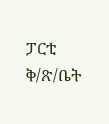ፓርቲ ቅ/ጽ/ቤት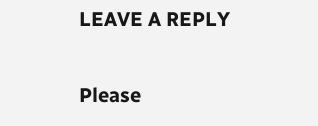LEAVE A REPLY

Please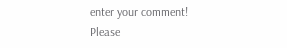enter your comment!
Please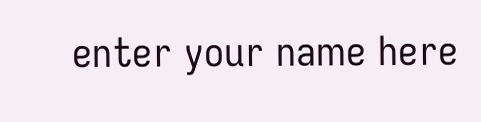enter your name here